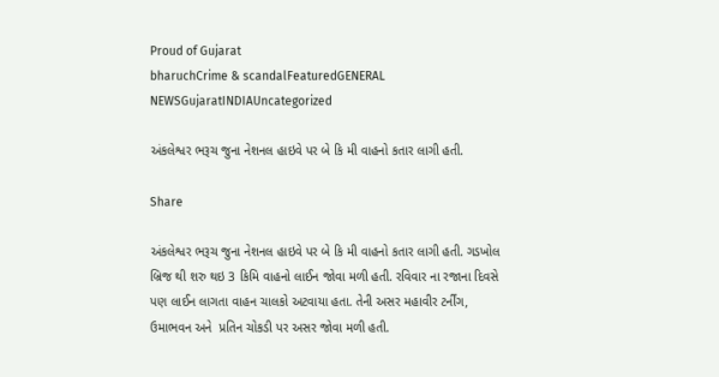Proud of Gujarat
bharuchCrime & scandalFeaturedGENERAL NEWSGujaratINDIAUncategorized

અંકલેશ્વર ભરૂચ જુના નેશનલ હાઇવે પર બે કિ મી વાહનો કતાર લાગી હતી.

Share

અંકલેશ્વર ભરૂચ જુના નેશનલ હાઇવે પર બે કિ મી વાહનો કતાર લાગી હતી. ગડખોલ બ્રિજ થી શરુ થઇ 3 કિમિ વાહનો લાઈન જોવા મળી હતી. રવિવાર ના રજાના દિવસે પણ લાઈન લાગતા વાહન ચાલકો અટવાયા હતા. તેની અસર મહાવીર ટર્નીંગ, ઉમાભવન અને  પ્રતિન ચોકડી પર અસર જોવા મળી હતી.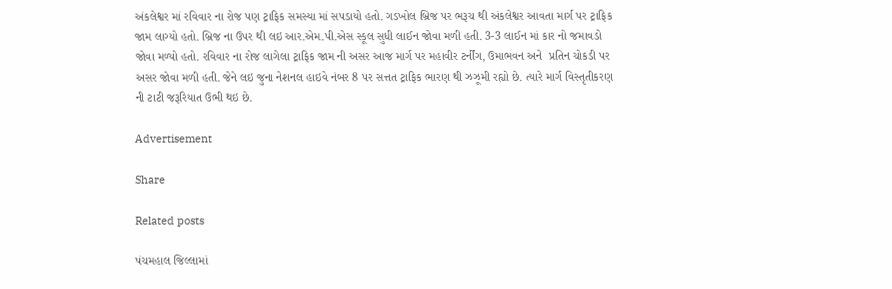અંકલેશ્વર માં રવિવાર ના રોજ પણ ટ્રાફિક સમસ્યા માં સપડાયો હતો. ગડખોલ બ્રિજ પર ભરૂચ થી અંકલેશ્વર આવતા માર્ગ પર ટ્રાફિક જામ લાગ્યો હતો. બ્રિજ ના ઉપર થી લઇ આર.એમ.પી.એસ સ્કૂલ સુધી લાઈન જોવા મળી હતી. 3-3 લાઈન માં કાર નો જમાવડો જોવા મળ્યો હતો. રવિવાર ના રોજ લાગેલા ટ્રાફિક જામ ની અસર આજ માર્ગ પર મહાવીર ટર્નીંગ, ઉમાભવન અને  પ્રતિન ચોકડી પર અસર જોવા મળી હતી. જેને લઇ જુના નેશનલ હાઇવે નંબર 8 પર સત્તત ટ્રાફિક ભારણ થી ઝઝૂમી રહ્યો છે. ત્યારે માર્ગ વિસ્તૃતીકરણ ની ટાટી જરૂરિયાત ઉભી થઇ છે.

Advertisement

Share

Related posts

પંચમહાલ જિલ્લામાં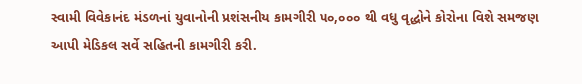સ્વામી વિવેકાનંદ મંડળનાં યુવાનોની પ્રશંસનીય કામગીરી ૫૦,૦૦૦ થી વધુ વૃદ્ધોને કોરોના વિશે સમજણ આપી મેડિકલ સર્વે સહિતની કામગીરી કરી.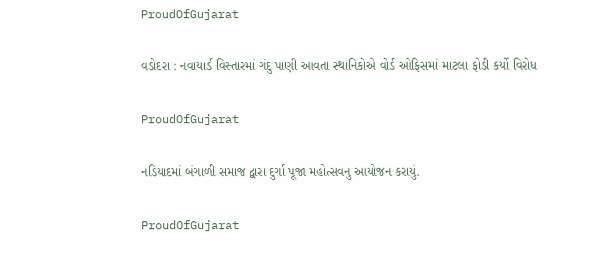ProudOfGujarat

વડોદરા : નવાયાર્ડ વિસ્તારમાં ગંદુ પાણી આવતા સ્થાનિકોએ વોર્ડ ઓફિસમાં માટલા ફોડી કર્યો વિરોધ

ProudOfGujarat

નડિયાદમાં બંગાળી સમાજ દ્વારા દુર્ગા પૂજા મહોત્સવનુ આયોજન કરાયું.

ProudOfGujarat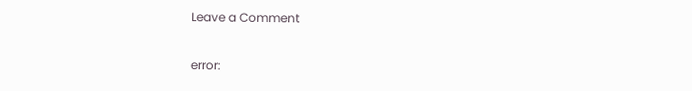Leave a Comment

error: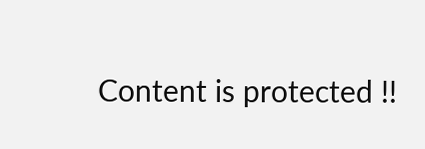Content is protected !!